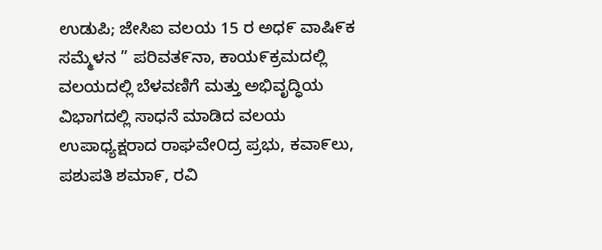ಉಡುಪಿ; ಜೇಸಿಐ ವಲಯ 15 ರ ಅಧ೯ ವಾಷಿ೯ಕ ಸಮ್ಮೆಳನ ” ಪರಿವತ೯ನಾ, ಕಾಯ೯ಕ್ರಮದಲ್ಲಿ ವಲಯದಲ್ಲಿ ಬೆಳವಣಿಗೆ ಮತ್ತು ಅಭಿವೃದ್ಧಿಯ ವಿಭಾಗದಲ್ಲಿ ಸಾಧನೆ ಮಾಡಿದ ವಲಯ ಉಪಾಧ್ಯಕ್ಷರಾದ ರಾಘವೇ೦ದ್ರ ಪ್ರಭು, ಕವಾ೯ಲು, ಪಶುಪತಿ ಶಮಾ೯, ರವಿ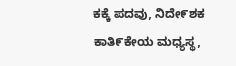ಕಕ್ಕೆ ಪದವು, ನಿದೇ೯ಶಕ ಕಾತಿ೯ಕೇಯ ಮಧ್ಯಸ್ಥ,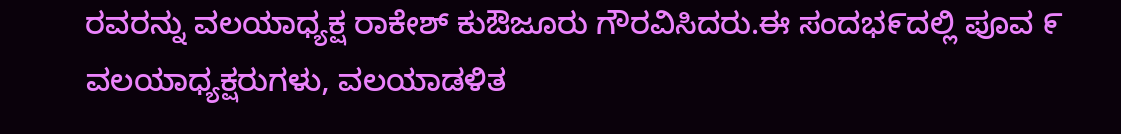ರವರನ್ನು ವಲಯಾಧ್ಯಕ್ಷ ರಾಕೇಶ್ ಕುಔಜೂರು ಗೌರವಿಸಿದರು.ಈ ಸಂದಭ೯ದಲ್ಲಿ ಪೂವ ೯ ವಲಯಾಧ್ಯಕ್ಷರುಗಳು, ವಲಯಾಡಳಿತ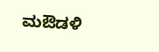ಮಔಡಳಿ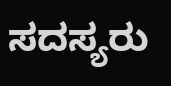ಸದಸ್ಯರು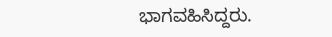ಭಾಗವಹಿಸಿದ್ದರು.